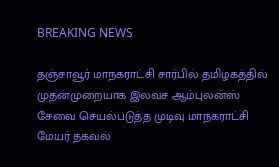BREAKING NEWS

தஞ்சாவூர் மாநகராட்சி சார்பில் தமிழகத்தில் முதன்முறையாக இலவச ஆம்புலன்ஸ் சேவை செயல்படுத்த முடிவு மாநகராட்சி மேயர் தகவல்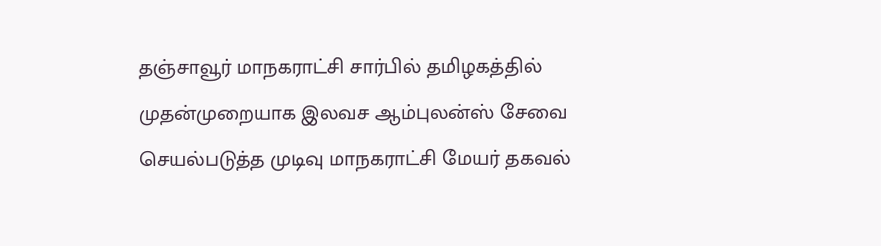தஞ்சாவூர் மாநகராட்சி சார்பில் தமிழகத்தில் முதன்முறையாக இலவச ஆம்புலன்ஸ் சேவை செயல்படுத்த முடிவு மாநகராட்சி மேயர் தகவல்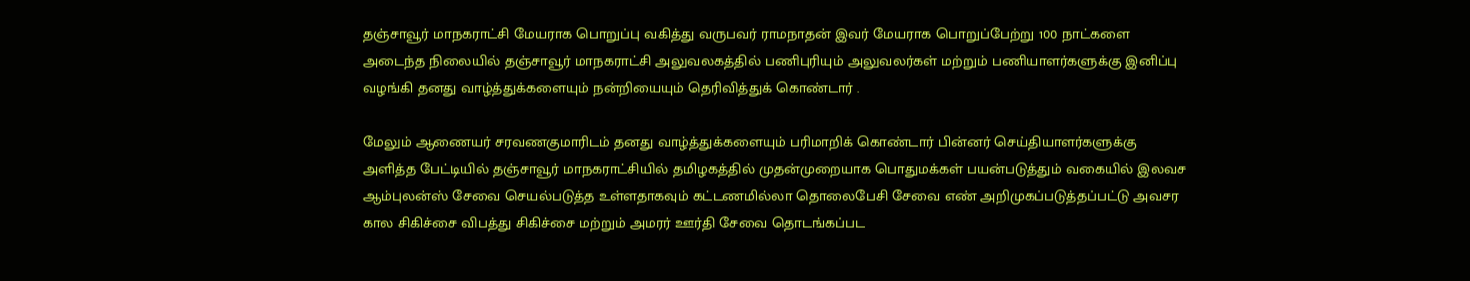தஞ்சாவூர் மாநகராட்சி மேயராக பொறுப்பு வகித்து வருபவர் ராமநாதன் இவர் மேயராக பொறுப்பேற்று 100 நாட்களை அடைந்த நிலையில் தஞ்சாவூர் மாநகராட்சி அலுவலகத்தில் பணிபுரியும் அலுவலர்கள் மற்றும் பணியாளர்களுக்கு இனிப்பு வழங்கி தனது வாழ்த்துக்களையும் நன்றியையும் தெரிவித்துக் கொண்டார் .

மேலும் ஆணையர் சரவணகுமாரிடம் தனது வாழ்த்துக்களையும் பரிமாறிக் கொண்டார் பின்னர் செய்தியாளர்களுக்கு அளித்த பேட்டியில் தஞ்சாவூர் மாநகராட்சியில் தமிழகத்தில் முதன்முறையாக பொதுமக்கள் பயன்படுத்தும் வகையில் இலவச ஆம்புலன்ஸ் சேவை செயல்படுத்த உள்ளதாகவும் கட்டணமில்லா தொலைபேசி சேவை எண் அறிமுகப்படுத்தப்பட்டு அவசர கால சிகிச்சை விபத்து சிகிச்சை மற்றும் அமரர் ஊர்தி சேவை தொடங்கப்பட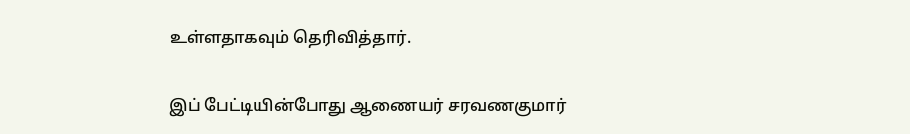உள்ளதாகவும் தெரிவித்தார்.

இப் பேட்டியின்போது ஆணையர் சரவணகுமார்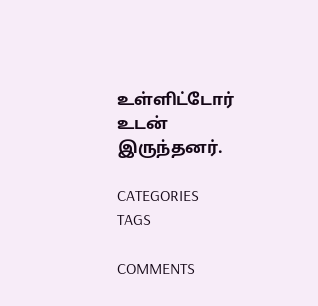உள்ளிட்டோர் உடன் இருந்தனர்.

CATEGORIES
TAGS

COMMENTS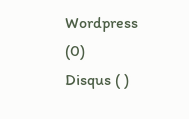Wordpress (0)
Disqus ( )